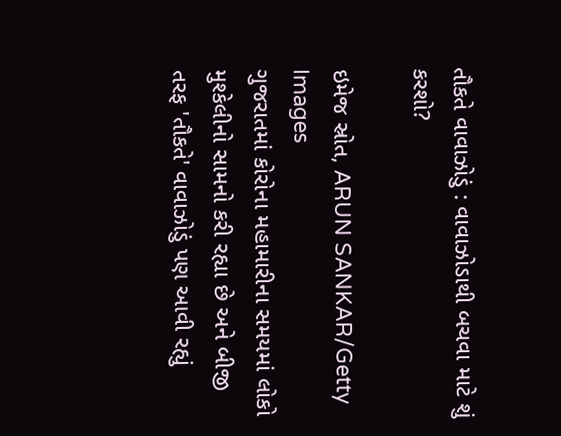તૌકતે વાવાઝોડું : વાવાઝોડાથી બચવા માટે શું કરશો?

ઇમેજ સ્રોત, ARUN SANKAR/Getty Images
ગુજરાતમાં કોરોના મહામારીના સમયમાં લોકો મુશ્કેલીનો સામનો કરી રહ્યા છે અને બીજી તરફ 'તૌકતે' વાવાઝોડું પણ આવી રહ્યું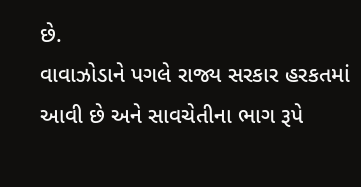છે.
વાવાઝોડાને પગલે રાજ્ય સરકાર હરકતમાં આવી છે અને સાવચેતીના ભાગ રૂપે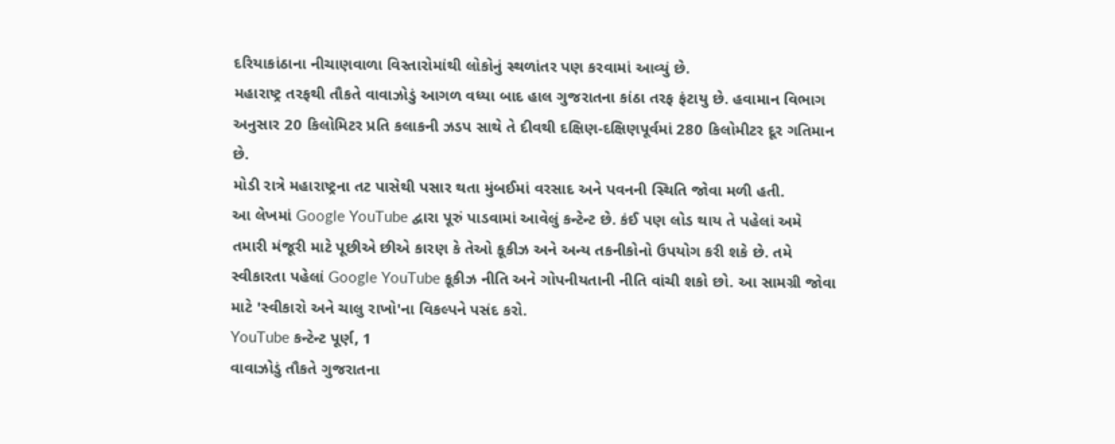દરિયાકાંઠાના નીચાણવાળા વિસ્તારોમાંથી લોકોનું સ્થળાંતર પણ કરવામાં આવ્યું છે.
મહારાષ્ટ્ર તરફથી તૌકતે વાવાઝોડું આગળ વધ્યા બાદ હાલ ગુજરાતના કાંઠા તરફ ફંટાયુ છે. હવામાન વિભાગ અનુસાર 20 કિલોમિટર પ્રતિ કલાકની ઝડપ સાથે તે દીવથી દક્ષિણ-દક્ષિણપૂર્વમાં 280 કિલોમીટર દૂર ગતિમાન છે.
મોડી રાત્રે મહારાષ્ટ્રના તટ પાસેથી પસાર થતા મુંબઈમાં વરસાદ અને પવનની સ્થિતિ જોવા મળી હતી.
આ લેખમાં Google YouTube દ્વારા પૂરું પાડવામાં આવેલું કન્ટેન્ટ છે. કંઈ પણ લોડ થાય તે પહેલાં અમે તમારી મંજૂરી માટે પૂછીએ છીએ કારણ કે તેઓ કૂકીઝ અને અન્ય તકનીકોનો ઉપયોગ કરી શકે છે. તમે સ્વીકારતા પહેલાં Google YouTube કૂકીઝ નીતિ અને ગોપનીયતાની નીતિ વાંચી શકો છો. આ સામગ્રી જોવા માટે 'સ્વીકારો અને ચાલુ રાખો'ના વિકલ્પને પસંદ કરો.
YouTube કન્ટેન્ટ પૂર્ણ, 1
વાવાઝોડું તૌકતે ગુજરાતના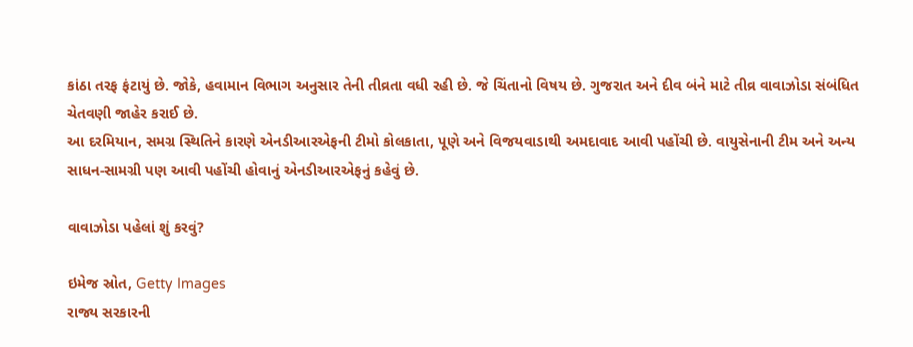કાંઠા તરફ ફંટાયું છે. જોકે, હવામાન વિભાગ અનુસાર તેની તીવ્રતા વધી રહી છે. જે ચિંતાનો વિષય છે. ગુજરાત અને દીવ બંને માટે તીવ્ર વાવાઝોડા સંબંધિત ચેતવણી જાહેર કરાઈ છે.
આ દરમિયાન, સમગ્ર સ્થિતિને કારણે એનડીઆરએફની ટીમો કોલકાતા, પૂણે અને વિજયવાડાથી અમદાવાદ આવી પહોંચી છે. વાયુસેનાની ટીમ અને અન્ય સાધન-સામગ્રી પણ આવી પહોંચી હોવાનું એનડીઆરએફનું કહેવું છે.

વાવાઝોડા પહેલાં શું કરવું?

ઇમેજ સ્રોત, Getty Images
રાજ્ય સરકારની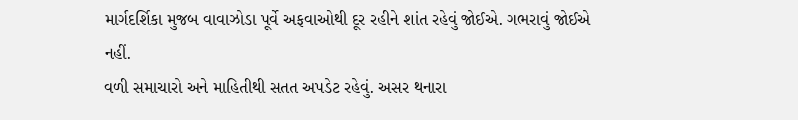માર્ગદર્શિકા મુજબ વાવાઝોડા પૂર્વે અફવાઓથી દૂર રહીને શાંત રહેવું જોઈએ. ગભરાવું જોઈએ નહીં.
વળી સમાચારો અને માહિતીથી સતત અપડેટ રહેવું. અસર થનારા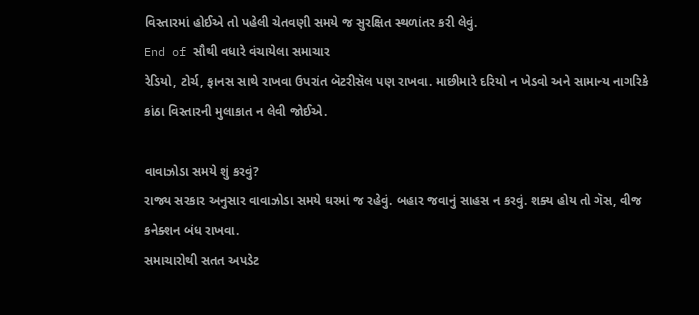વિસ્તારમાં હોઈએ તો પહેલી ચેતવણી સમયે જ સુરક્ષિત સ્થળાંતર કરી લેવું.
End of સૌથી વધારે વંચાયેલા સમાચાર
રેડિયો, ટોર્ચ, ફાનસ સાથે રાખવા ઉપરાંત બૅટરીસૅલ પણ રાખવા. માછીમારે દરિયો ન ખેડવો અને સામાન્ય નાગરિકે કાંઠા વિસ્તારની મુલાકાત ન લેવી જોઈએ.

વાવાઝોડા સમયે શું કરવું?
રાજ્ય સરકાર અનુસાર વાવાઝોડા સમયે ઘરમાં જ રહેવું. બહાર જવાનું સાહસ ન કરવું. શક્ય હોય તો ગૅસ, વીજ કનેક્શન બંધ રાખવા.
સમાચારોથી સતત અપડેટ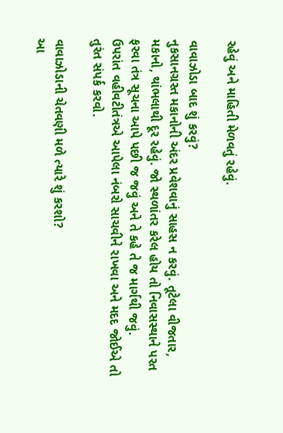રહેવું અને માહિતી મેળવતું રહેવું.

વાવાઝોડા બાદ શું કરવું?
નુકસાનગ્રસ્ત મકાનોની અંદર પ્રવેશવાનું સાહસ ન કરવું. તૂટેલા વીજતાર, મકાનો, થાંભલાથી દૂર રહેવું. જો સ્થળાંતર કરેલ હોય તો નિવાસસ્થાને પરત ફરવા તંત્ર સૂચના આપે પછી જ જવું અને તે કહે તે જ માર્ગથી જવું.
ઉપરાંત વહીવટીતંત્રએ આપેલા નંબરો સાચવીને રાખવા અને મદદ જોઈએ તો તુરંત સંપર્ક કરવો.

વાવાઝોડાની ચેતવણી મળે ત્યારે શું કરશો?
આ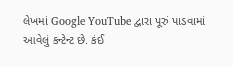લેખમાં Google YouTube દ્વારા પૂરું પાડવામાં આવેલું કન્ટેન્ટ છે. કંઈ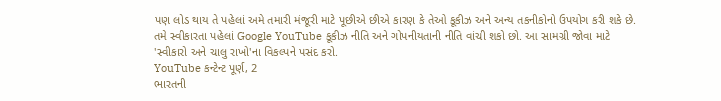પણ લોડ થાય તે પહેલાં અમે તમારી મંજૂરી માટે પૂછીએ છીએ કારણ કે તેઓ કૂકીઝ અને અન્ય તકનીકોનો ઉપયોગ કરી શકે છે. તમે સ્વીકારતા પહેલાં Google YouTube કૂકીઝ નીતિ અને ગોપનીયતાની નીતિ વાંચી શકો છો. આ સામગ્રી જોવા માટે 'સ્વીકારો અને ચાલુ રાખો'ના વિકલ્પને પસંદ કરો.
YouTube કન્ટેન્ટ પૂર્ણ, 2
ભારતની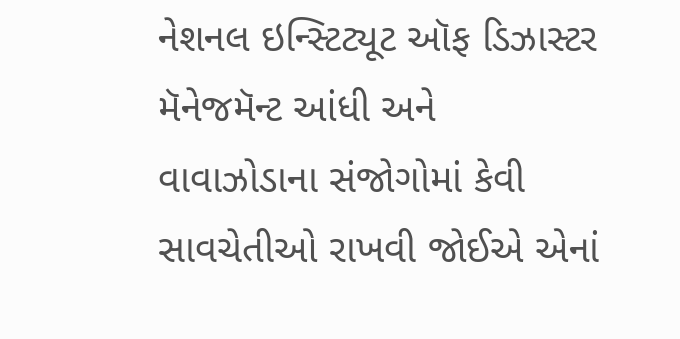નેશનલ ઇન્સ્ટિટ્યૂટ ઑફ ડિઝાસ્ટર મૅનેજમૅન્ટ આંધી અને વાવાઝોડાના સંજોગોમાં કેવી સાવચેતીઓ રાખવી જોઈએ એનાં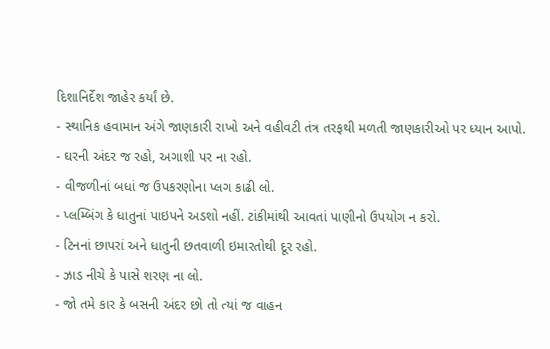દિશાનિર્દેશ જાહેર કર્યાં છે.
- સ્થાનિક હવામાન અંગે જાણકારી રાખો અને વહીવટી તંત્ર તરફથી મળતી જાણકારીઓ પર ધ્યાન આપો.
- ઘરની અંદર જ રહો, અગાશી પર ના રહો.
- વીજળીનાં બધાં જ ઉપકરણોના પ્લગ કાઢી લો.
- પ્લમ્બિંગ કે ધાતુનાં પાઇપને અડશો નહીં. ટાંકીમાંથી આવતાં પાણીનો ઉપયોગ ન કરો.
- ટિનનાં છાપરાં અને ધાતુની છતવાળી ઇમારતોથી દૂર રહો.
- ઝાડ નીચે કે પાસે શરણ ના લો.
- જો તમે કાર કે બસની અંદર છો તો ત્યાં જ વાહન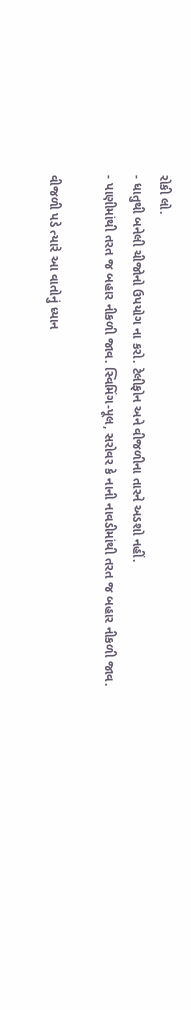રોકી લો.
- ધાતુથી બનેલી ચીજોનો ઉપયોગ ના કરો. ટેલીફોન અને વીજળીના તારને અડશો નહીં.
- પાણીમાંથી તરત જ બહાર નીકળી જાવ. સ્વિમિંગ-પૂલ, સરોવર કે નાની નાવડીમાંથી તરત જ બહાર નીકળી જાવ.

વીજળી પડે ત્યારે આ વાતોનું ધ્યાન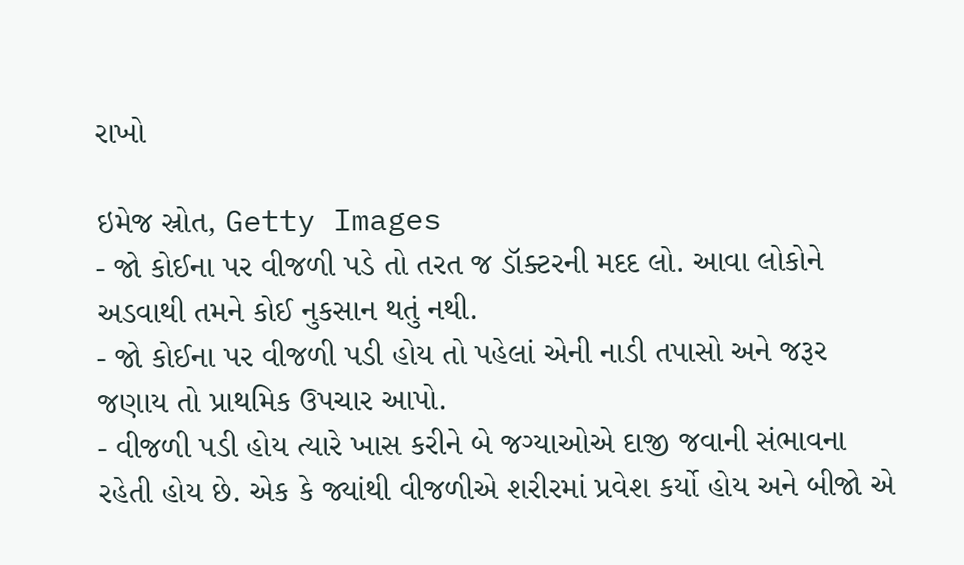રાખો

ઇમેજ સ્રોત, Getty Images
- જો કોઈના પર વીજળી પડે તો તરત જ ડૉક્ટરની મદદ લો. આવા લોકોને અડવાથી તમને કોઈ નુકસાન થતું નથી.
- જો કોઈના પર વીજળી પડી હોય તો પહેલાં એની નાડી તપાસો અને જરૂર જણાય તો પ્રાથમિક ઉપચાર આપો.
- વીજળી પડી હોય ત્યારે ખાસ કરીને બે જગ્યાઓએ દાજી જવાની સંભાવના રહેતી હોય છે. એક કે જ્યાંથી વીજળીએ શરીરમાં પ્રવેશ કર્યો હોય અને બીજો એ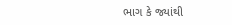ભાગ કે જ્યાંથી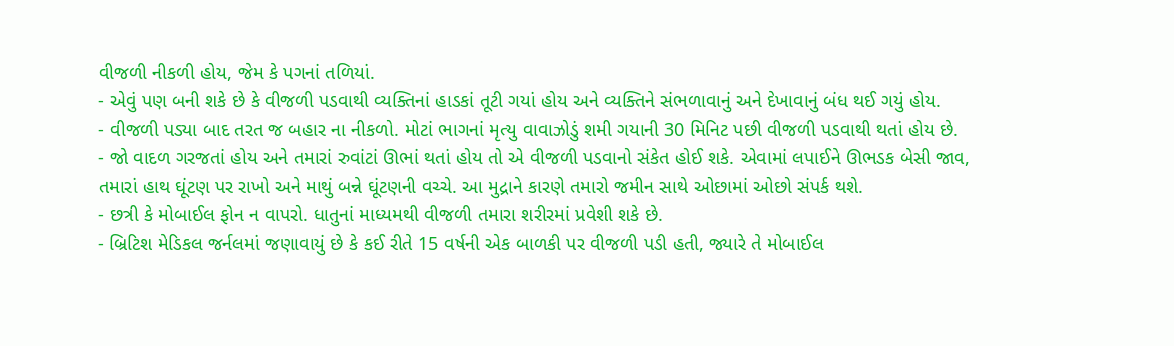વીજળી નીકળી હોય, જેમ કે પગનાં તળિયાં.
- એવું પણ બની શકે છે કે વીજળી પડવાથી વ્યક્તિનાં હાડકાં તૂટી ગયાં હોય અને વ્યક્તિને સંભળાવાનું અને દેખાવાનું બંધ થઈ ગયું હોય.
- વીજળી પડ્યા બાદ તરત જ બહાર ના નીકળો. મોટાં ભાગનાં મૃત્યુ વાવાઝોડું શમી ગયાની 30 મિનિટ પછી વીજળી પડવાથી થતાં હોય છે.
- જો વાદળ ગરજતાં હોય અને તમારાં રુવાંટાં ઊભાં થતાં હોય તો એ વીજળી પડવાનો સંકેત હોઈ શકે. એવામાં લપાઈને ઊભડક બેસી જાવ, તમારાં હાથ ઘૂંટણ પર રાખો અને માથું બન્ને ઘૂંટણની વચ્ચે. આ મુદ્રાને કારણે તમારો જમીન સાથે ઓછામાં ઓછો સંપર્ક થશે.
- છત્રી કે મોબાઈલ ફોન ન વાપરો. ધાતુનાં માધ્યમથી વીજળી તમારા શરીરમાં પ્રવેશી શકે છે.
- બ્રિટિશ મેડિકલ જર્નલમાં જણાવાયું છે કે કઈ રીતે 15 વર્ષની એક બાળકી પર વીજળી પડી હતી, જ્યારે તે મોબાઈલ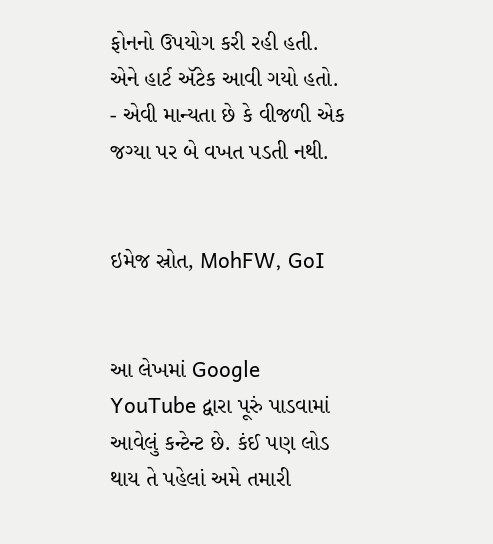ફોનનો ઉપયોગ કરી રહી હતી. એને હાર્ટ ઍટેક આવી ગયો હતો.
- એવી માન્યતા છે કે વીજળી એક જગ્યા પર બે વખત પડતી નથી.


ઇમેજ સ્રોત, MohFW, GoI


આ લેખમાં Google YouTube દ્વારા પૂરું પાડવામાં આવેલું કન્ટેન્ટ છે. કંઈ પણ લોડ થાય તે પહેલાં અમે તમારી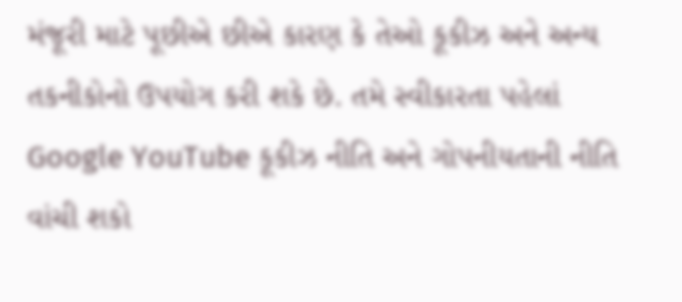મંજૂરી માટે પૂછીએ છીએ કારણ કે તેઓ કૂકીઝ અને અન્ય તકનીકોનો ઉપયોગ કરી શકે છે. તમે સ્વીકારતા પહેલાં Google YouTube કૂકીઝ નીતિ અને ગોપનીયતાની નીતિ વાંચી શકો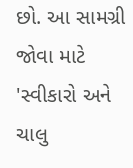છો. આ સામગ્રી જોવા માટે 'સ્વીકારો અને ચાલુ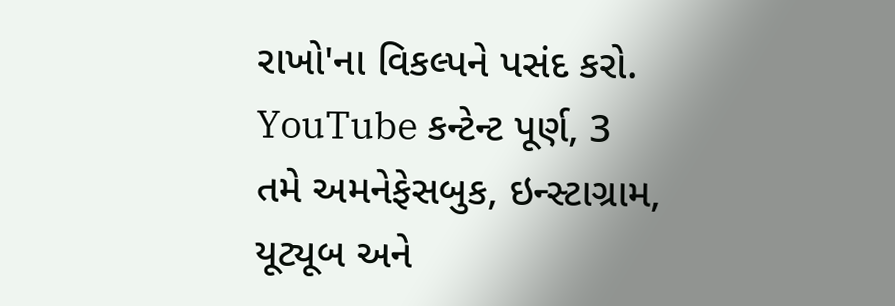રાખો'ના વિકલ્પને પસંદ કરો.
YouTube કન્ટેન્ટ પૂર્ણ, 3
તમે અમનેફેસબુક, ઇન્સ્ટાગ્રામ, યૂટ્યૂબ અને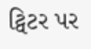ટ્વિટર પર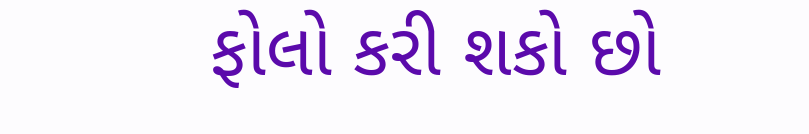ફોલો કરી શકો છો